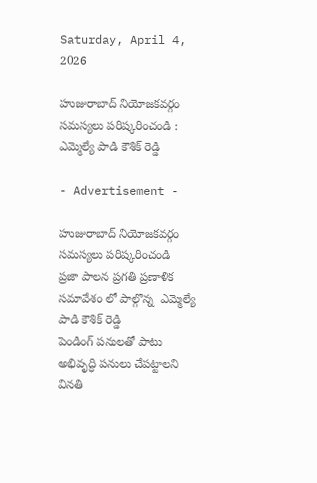Saturday, April 4, 2026

హుజురాబాద్ నియోజకవర్గం సమస్యలు పరిష్కరించండి : ఎమ్మెల్యే పాడి కౌశిక్ రెడ్డి

- Advertisement -

హుజురాబాద్ నియోజకవర్గం సమస్యలు పరిష్కరించండి
ప్రజా పాలన ప్రగతి ప్రణాళిక సమావేశం లో పాల్గొన్న  ఎమ్మెల్యే పాడి కౌశిక్ రెడ్డి
పెండింగ్ పనులతో పాటు అభివృద్ధి పనులు చేపట్టాలని వినతి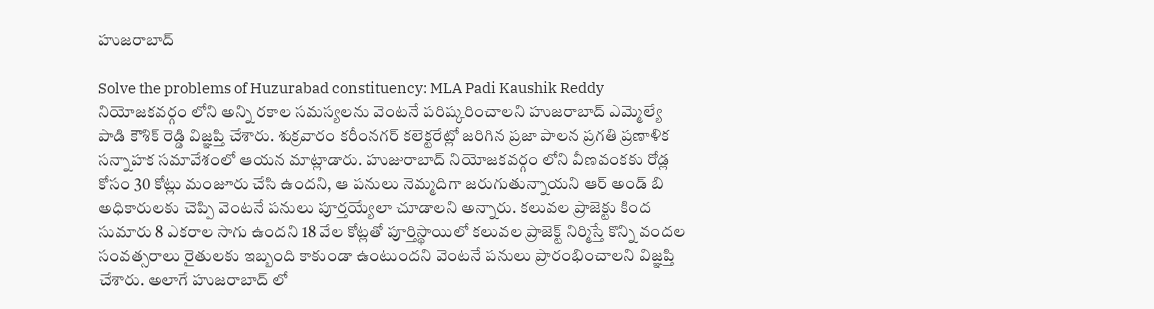హుజరాబాద్

Solve the problems of Huzurabad constituency: MLA Padi Kaushik Reddy
నియోజకవర్గం లోని అన్ని రకాల సమస్యలను వెంటనే పరిష్కరించాలని హుజరాబాద్ ఎమ్మెల్యే పాడి కౌశిక్ రెడ్డి విజ్ఞప్తి చేశారు. శుక్రవారం కరీంనగర్ కలెక్టరేట్లో జరిగిన ప్రజా పాలన ప్రగతి ప్రణాళిక సన్నాహక సమావేశంలో ఆయన మాట్లాడారు. హుజురాబాద్ నియోజకవర్గం లోని వీణవంకకు రోడ్ల కోసం 30 కోట్లు మంజూరు చేసి ఉందని, ఆ పనులు నెమ్మదిగా జరుగుతున్నాయని ఆర్ అండ్ బి అధికారులకు చెప్పి వెంటనే పనులు పూర్తయ్యేలా చూడాలని అన్నారు. కలువల ప్రాజెక్టు కింద సుమారు 8 ఎకరాల సాగు ఉందని 18 వేల కోట్లతో పూర్తిస్థాయిలో కలువల ప్రాజెక్ట్ నిర్మిస్తే కొన్ని వందల సంవత్సరాలు రైతులకు ఇబ్బంది కాకుండా ఉంటుందని వెంటనే పనులు ప్రారంభించాలని విజ్ఞప్తి చేశారు. అలాగే హుజరాబాద్ లో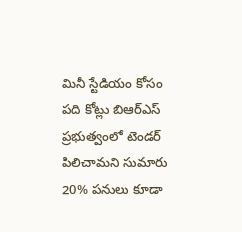మినీ స్టేడియం కోసం పది కోట్లు బిఆర్ఎస్ ప్రభుత్వంలో టెండర్ పిలిచామని సుమారు 20% పనులు కూడా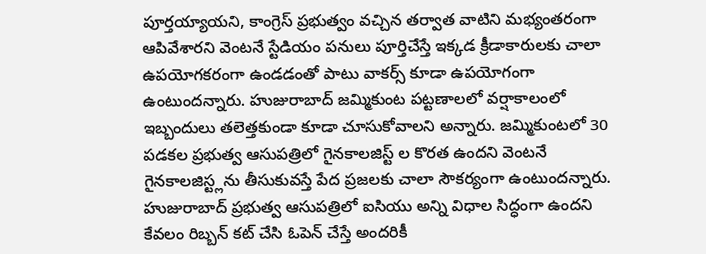పూర్తయ్యాయని, కాంగ్రెస్ ప్రభుత్వం వచ్చిన తర్వాత వాటిని మభ్యంతరంగా ఆపివేశారని వెంటనే స్టేడియం పనులు పూర్తిచేస్తే ఇక్కడ క్రీడాకారులకు చాలా ఉపయోగకరంగా ఉండడంతో పాటు వాకర్స్ కూడా ఉపయోగంగా ఉంటుందన్నారు. హుజురాబాద్ జమ్మికుంట పట్టణాలలో వర్షాకాలంలో ఇబ్బందులు తలెత్తకుండా కూడా చూసుకోవాలని అన్నారు. జమ్మికుంటలో 30 పడకల ప్రభుత్వ ఆసుపత్రిలో గైనకాలజిస్ట్ ల కొరత ఉందని వెంటనే గైనకాలజిస్ట్లను తీసుకువస్తే పేద ప్రజలకు చాలా సౌకర్యంగా ఉంటుందన్నారు. హుజురాబాద్ ప్రభుత్వ ఆసుపత్రిలో ఐసియు అన్ని విధాల సిద్ధంగా ఉందని కేవలం రిబ్బన్ కట్ చేసి ఓపెన్ చేస్తే అందరికీ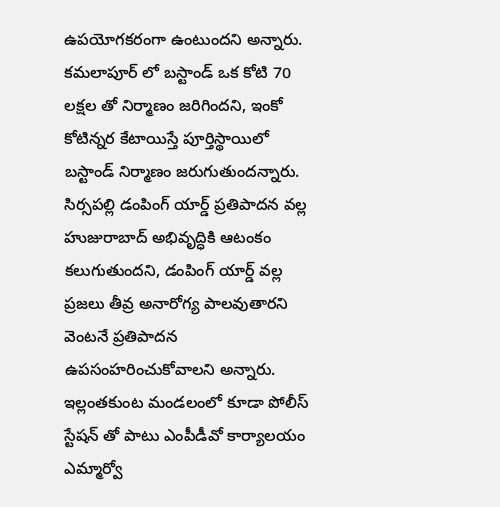ఉపయోగకరంగా ఉంటుందని అన్నారు. కమలాపూర్ లో బస్టాండ్ ఒక కోటి 70 లక్షల తో నిర్మాణం జరిగిందని, ఇంకో కోటిన్నర కేటాయిస్తే పూర్తిస్థాయిలో బస్టాండ్ నిర్మాణం జరుగుతుందన్నారు. సిర్సపల్లి డంపింగ్ యార్డ్ ప్రతిపాదన వల్ల హుజురాబాద్ అభివృద్ధికి ఆటంకం కలుగుతుందని, డంపింగ్ యార్డ్ వల్ల ప్రజలు తీవ్ర అనారోగ్య పాలవుతారని వెంటనే ప్రతిపాదన ఉపసంహరించుకోవాలని అన్నారు.   ఇల్లంతకుంట మండలంలో కూడా పోలీస్ స్టేషన్ తో పాటు ఎంపీడీవో కార్యాలయం ఎమ్మార్వో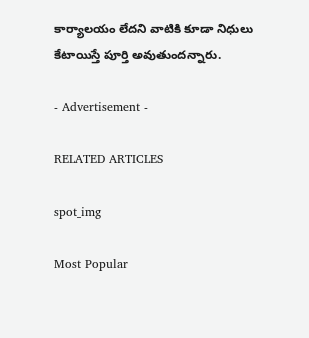కార్యాలయం లేదని వాటికి కూడా నిధులు కేటాయిస్తే పూర్తి అవుతుందన్నారు.

- Advertisement -

RELATED ARTICLES

spot_img

Most Popular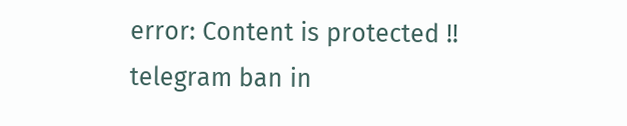error: Content is protected !!
telegram ban in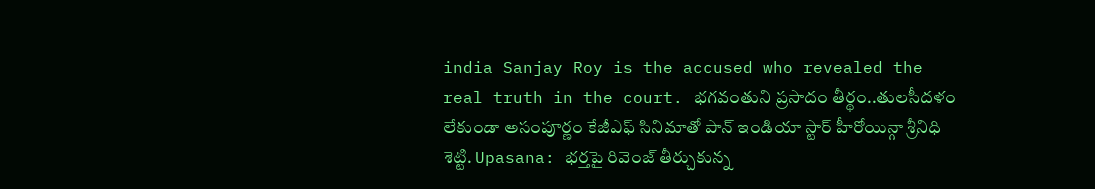india Sanjay Roy is the accused who revealed the real truth in the court. భగవంతుని ప్రసాదం తీర్థం..తులసీదళం లేకుండా అసంపూర్ణం కేజీఎఫ్ సినిమాతో పాన్ ఇండియా స్టార్ హీరోయిన్గా శ్రీనిధి శెట్టి. Upasana: భర్తపై రివెంజ్ తీర్చుకున్న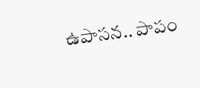ఉపాసన.. పాపం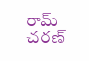రామ్ చరణ్